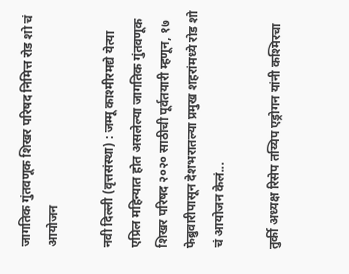जागतिक गुंतवणूक शिखर परिषद निमित्त रोड शो चं आयोजन

नवी दिल्ली (वृत्तसंस्था) : जम्मू काश्मीरमद्ये येत्या एप्रिल महिन्यात होत असलेल्या जागतिक गुंतवणूक शिखर परिषद २०२० साठीची पूर्वतयारी म्हणून, १७ फेब्रुवारीपासून देशभरातल्या प्रमुख शहरांमध्ये रोड शो चं आयोजन केलं...

तुर्की अध्यक्ष रिसेप तय्यिप एड्रोगन यांनी कश्मिरचा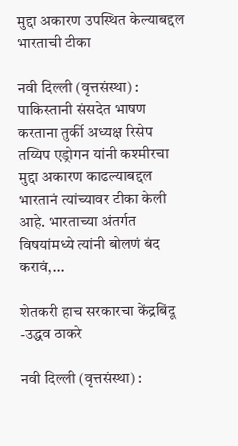मुद्दा अकारण उपस्थित केल्याबद्दल भारताची टीका

नवी दिल्ली (वृत्तसंस्था) : पाकिस्तानी संसदेत भाषण करताना तुर्की अध्यक्ष रिसेप तय्यिप एड्रोगन यांनी कश्मीरचा मुद्दा अकारण काढल्याबद्दल भारतानं त्यांच्यावर टीका केली आहे. भारताच्या अंतर्गत विषयांमध्ये त्यांनी बोलणं बंद करावं,...

शेतकरी हाच सरकारचा केंद्रबिंदू -उद्धव ठाकरे

नवी दिल्ली (वृत्तसंस्था) :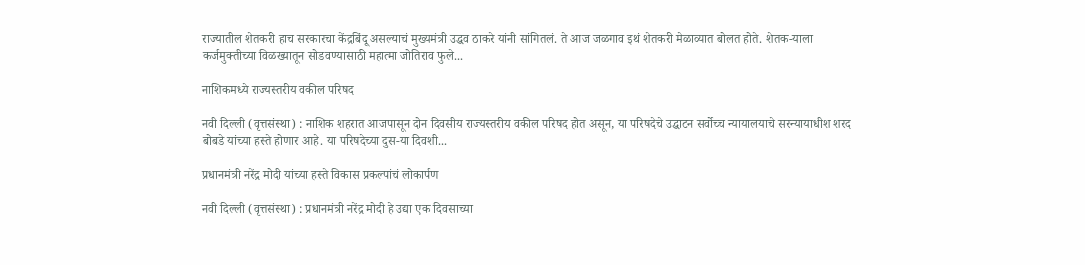राज्यातील शेतकरी हाच सरकारचा केंद्रबिंदू असल्याचं मुख्यमंत्री उद्धव ठाकरे यांनी सांगितलं. ते आज जळगाव इथं शेतकरी मेळाव्यात बोलत होते. शेतक-याला कर्जमुक्तीच्या विळख्यातून सोडवण्यासाठी महात्मा जोतिराव फुले...

नाशिकमध्ये राज्यस्तरीय वकील परिषद

नवी दिल्ली (वृत्तसंस्था) : नाशिक शहरात आजपासून दोन दिवसीय राज्यस्तरीय वकील परिषद होत असून, या परिषदेचे उद्घाटन सर्वोच्च न्यायालयाचे सरन्यायाधीश शरद बोबडे यांच्या हस्ते होणार आहे. या परिषदेच्या दुस-या दिवशी...

प्रधानमंत्री नरेंद्र मोदी यांच्या हस्ते विकास प्रकल्पांचं लोकार्पण

नवी दिल्ली (वृत्तसंस्था) : प्रधानमंत्री नरेंद्र मोदी हे उद्या एक दिवसाच्या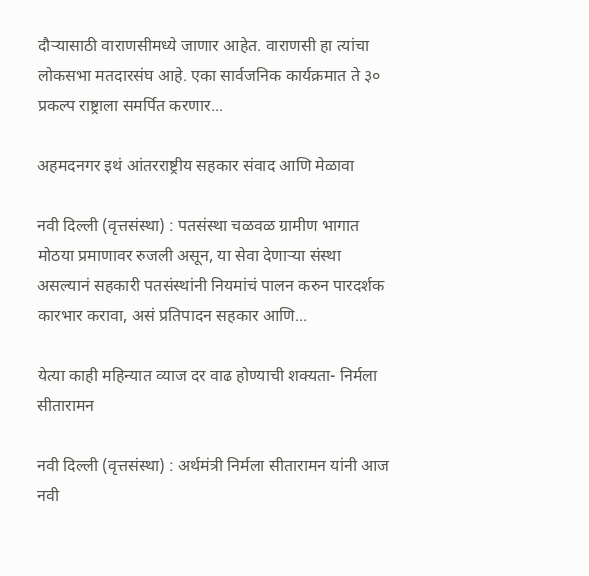दौऱ्यासाठी वाराणसीमध्ये जाणार आहेत. वाराणसी हा त्यांचा लोकसभा मतदारसंघ आहे. एका सार्वजनिक कार्यक्रमात ते ३० प्रकल्प राष्ट्राला समर्पित करणार...

अहमदनगर इथं आंतरराष्ट्रीय सहकार संवाद आणि मेळावा

नवी दिल्ली (वृत्तसंस्था) : पतसंस्था चळवळ ग्रामीण भागात मोठया प्रमाणावर रुजली असून, या सेवा देणाऱ्या संस्था असल्यानं सहकारी पतसंस्थांनी नियमांचं पालन करुन पारदर्शक कारभार करावा, असं प्रतिपादन सहकार आणि...

येत्या काही महिन्यात व्याज दर वाढ होण्याची शक्यता- निर्मला सीतारामन

नवी दिल्ली (वृत्तसंस्था) : अर्थमंत्री निर्मला सीतारामन यांनी आज नवी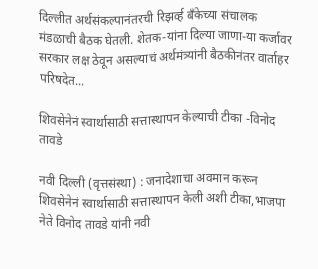दिल्लीत अर्थसंकल्पानंतरची रिझर्व्ह बँकेच्या संचालक मंडळाची बैठक घेतली. शेतक-यांना दिल्या जाणा-या कर्जावर सरकार लक्ष ठेवून असल्याचं अर्थमंत्र्यांनी बैठकीनंतर वार्ताहर परिषदेत...

शिवसेनेनं स्वार्थासाठी सत्तास्थापन केल्याची टीका -विनोद तावडे

नवी दिल्ली (वृत्तसंस्था) : जनादेशाचा अवमान करून शिवसेनेनं स्वार्थासाठी सत्तास्थापन केली अशी टीका,भाजपा नेते विनोद तावडे यांनी नवी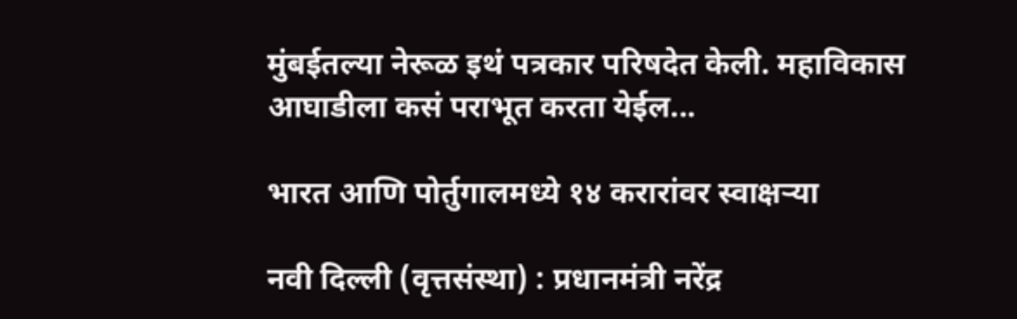मुंबईतल्या नेरूळ इथं पत्रकार परिषदेत केली. महाविकास आघाडीला कसं पराभूत करता येईल...

भारत आणि पोर्तुगालमध्ये १४ करारांवर स्वाक्षऱ्या

नवी दिल्ली (वृत्तसंस्था) : प्रधानमंत्री नरेंद्र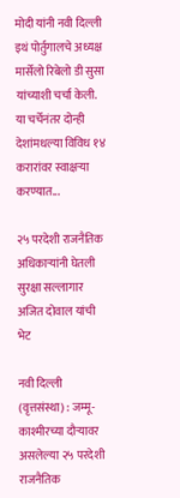मोदी यांनी नवी दिल्ली इथं पोर्तुगालचे अध्यक्ष मार्सेलो रिबेलो डी सुसा यांच्याशी चर्चा केली. या चर्चेनंतर दोन्ही देशांमधल्या विविध १४ करारांवर स्वाक्षऱ्या करण्यात...

२५ परदेशी राजनैतिक अधिकाऱ्यांनी घेतली सुरक्षा सल्लागार अजित दोवाल यांची भेट

नवी दिल्ली (वृत्तसंस्था) : जम्मू-काश्मीरच्या दौऱ्यावर असलेल्या २५ परदेशी राजनैतिक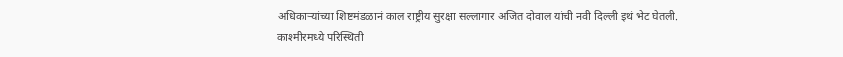अधिकाऱ्यांच्या शिष्टमंडळानं काल राष्ट्रीय सुरक्षा सल्लागार अजित दोवाल यांची नवी दिल्ली इथं भेट घेतली. काश्मीरमध्ये परिस्थिती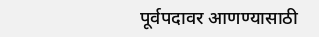पूर्वपदावर आणण्यासाठी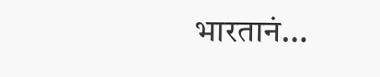भारतानं...